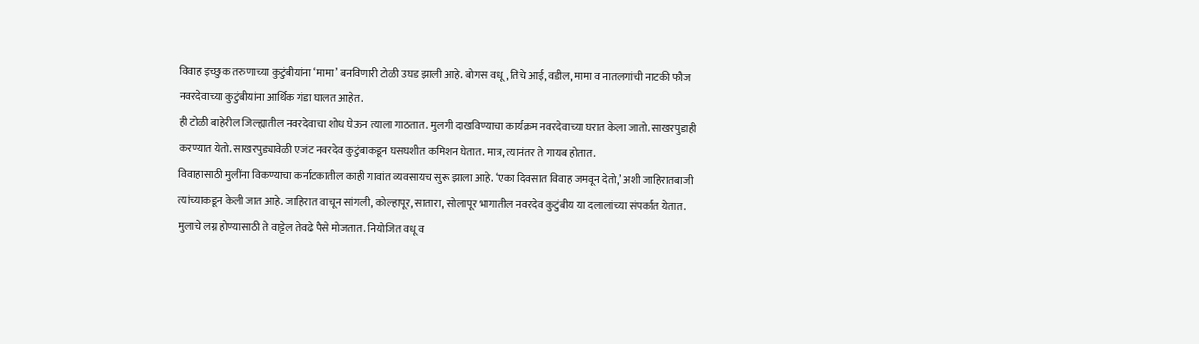विवाह इच्छुक तरुणाच्या कुटुंबीयांना ‘मामा’ बनविणारी टोळी उघड झाली आहे. बोगस वधू, तिचे आई, वडील, मामा व नातलगांची नाटकी फौज नवरदेवाच्या कुटुंबीयांना आर्थिक गंडा घालत आहेत.
ही टोळी बाहेरील जिल्ह्यातील नवरदेवाचा शोध घेऊन त्याला गाठतात. मुलगी दाखविण्याचा कार्यक्रम नवरदेवाच्या घरात केला जातो. साखरपुडाही करण्यात येतो. साखरपुड्यावेळी एजंट नवरदेव कुटुंबाकडून घसघशीत कमिशन घेतात. मात्र, त्यानंतर ते गायब होतात.
विवाहासाठी मुलींना विकण्याचा कर्नाटकातील काही गावांत व्यवसायच सुरू झाला आहे. ‘एका दिवसात विवाह जमवून देतो,’ अशी जाहिरातबाजी त्यांच्याकडून केली जात आहे. जाहिरात वाचून सांगली, कोल्हापूर, सातारा, सोलापूर भागातील नवरदेव कुटुंबीय या दलालांच्या संपर्कात येतात. मुलाचे लग्न होण्यासाठी ते वाट्टेल तेवढे पैसे मोजतात. नियोजित वधू व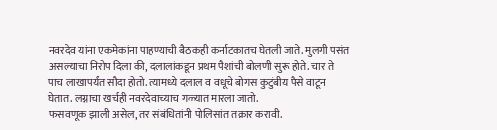नवरदेव यांना एकमेकांना पाहण्याची बैठकही कर्नाटकातच घेतली जाते. मुलगी पसंत असल्याचा निरोप दिला की, दलालांकडून प्रथम पैशांची बोलणी सुरू होते. चार ते पाच लाखापर्यंत सौदा होतो. त्यामध्ये दलाल व वधूचे बोगस कुटुंबीय पैसे वाटून घेतात. लग्नाचा खर्चही नवरदेवाच्याच गळ्यात मारला जातो.
फसवणूक झाली असेल, तर संबंधितांनी पोलिसांत तक्रार करावी.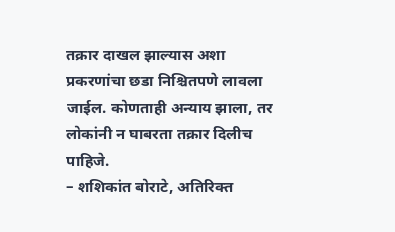तक्रार दाखल झाल्यास अशा प्रकरणांचा छडा निश्चितपणे लावला जाईल. कोणताही अन्याय झाला, तर लोकांनी न घाबरता तक्रार दिलीच पाहिजे.
– शशिकांत बोराटे, अतिरिक्त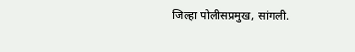जिल्हा पोलीसप्रमुख, सांगली.